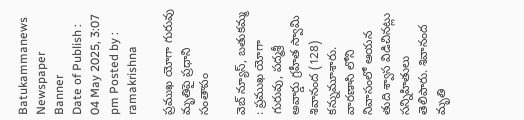Batukammanews
Newspaper Banner
Date of Publish : 04 May 2025, 3:07 pm Posted by : ramakrishna

ప్రముఖ యోగా గురువు మృతిపై ప్రధాని సంతాపం

వెబ్ న్యూస్, బతుకమ్మ : ప్రముఖ యోగా గురువు, పద్మశ్రీ అవార్డు గ్రహీత స్వామి శివానంద (128) కన్నుమూశారు. వారణాసి లోని నివాసంలో ఆయన తుది శ్వాస విడిచినట్లు సన్నిహితులు తెలిపారు. శివానంద మృతి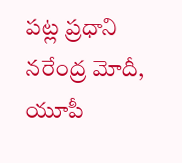పట్ల ప్రధాని నరేంద్ర మోదీ, యూపీ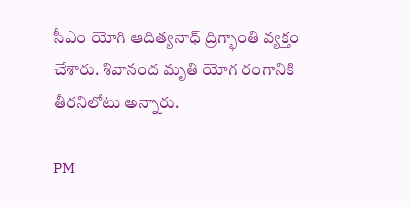సీఎం యోగి ఆదిత్యనాధ్ ద్రిగ్భాంతి వ్యక్తం చేశారు. శివానంద మృతి యోగ రంగానికి తీరనిలోటు అన్నారు.

PM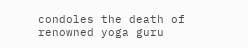condoles the death of renowned yoga guru